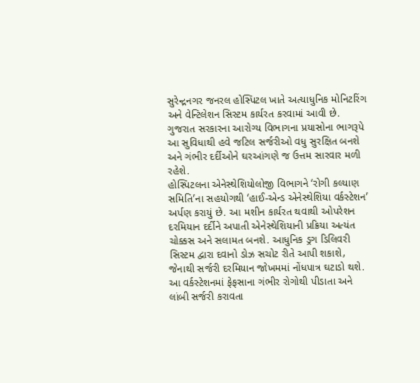સુરેન્દ્રનગર જનરલ હોસ્પિટલ ખાતે અત્યાધુનિક મોનિટરિંગ અને વેન્ટિલેશન સિસ્ટમ કાર્યરત કરવામાં આવી છે. ગુજરાત સરકારના આરોગ્ય વિભાગના પ્રયાસોના ભાગરૂપે આ સુવિધાથી હવે જટિલ સર્જરીઓ વધુ સુરક્ષિત બનશે અને ગંભીર દર્દીઓને ઘરઆંગણે જ ઉત્તમ સારવાર મળી રહેશે.
હોસ્પિટલના એનેસ્થેશિયોલોજી વિભાગને ‘રોગી કલ્યાણ સમિતિ’ના સહયોગથી ‘હાઈ-એન્ડ એનેસ્થેશિયા વર્કસ્ટેશન’ અર્પણ કરાયું છે. આ મશીન કાર્યરત થવાથી ઓપરેશન દરમિયાન દર્દીને અપાતી એનેસ્થેશિયાની પ્રક્રિયા અત્યંત ચોક્કસ અને સલામત બનશે. આધુનિક ડ્રગ ડિલિવરી સિસ્ટમ દ્વારા દવાનો ડોઝ સચોટ રીતે આપી શકાશે, જેનાથી સર્જરી દરમિયાન જોખમમાં નોંધપાત્ર ઘટાડો થશે.
આ વર્કસ્ટેશનમાં ફેફસાના ગંભીર રોગોથી પીડાતા અને લાંબી સર્જરી કરાવતા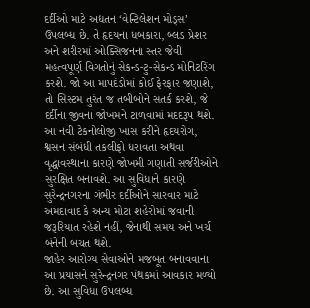દર્દીઓ માટે અદ્યતન ‘વેન્ટિલેશન મોડ્સ’ ઉપલબ્ધ છે. તે હૃદયના ધબકારા, બ્લડ પ્રેશર અને શરીરમાં ઓક્સિજનના સ્તર જેવી મહત્વપૂર્ણ વિગતોનું સેકન્ડ-ટુ-સેકન્ડ મોનિટરિંગ કરશે. જો આ માપદંડોમાં કોઈ ફેરફાર જણાશે, તો સિસ્ટમ તુરંત જ તબીબોને સતર્ક કરશે, જે દર્દીના જીવના જોખમને ટાળવામાં મદદરૂપ થશે.
આ નવી ટેકનોલોજી ખાસ કરીને હૃદયરોગ, શ્વસન સંબંધી તકલીફો ધરાવતા અથવા વૃદ્ધાવસ્થાના કારણે જોખમી ગણાતી સર્જરીઓને સુરક્ષિત બનાવશે. આ સુવિધાને કારણે સુરેન્દ્રનગરના ગંભીર દર્દીઓને સારવાર માટે અમદાવાદ કે અન્ય મોટા શહેરોમાં જવાની જરૂરિયાત રહેશે નહીં, જેનાથી સમય અને ખર્ચ બંનેની બચત થશે.
જાહેર આરોગ્ય સેવાઓને મજબૂત બનાવવાના આ પ્રયાસને સુરેન્દ્રનગર પંથકમાં આવકાર મળ્યો છે. આ સુવિધા ઉપલબ્ધ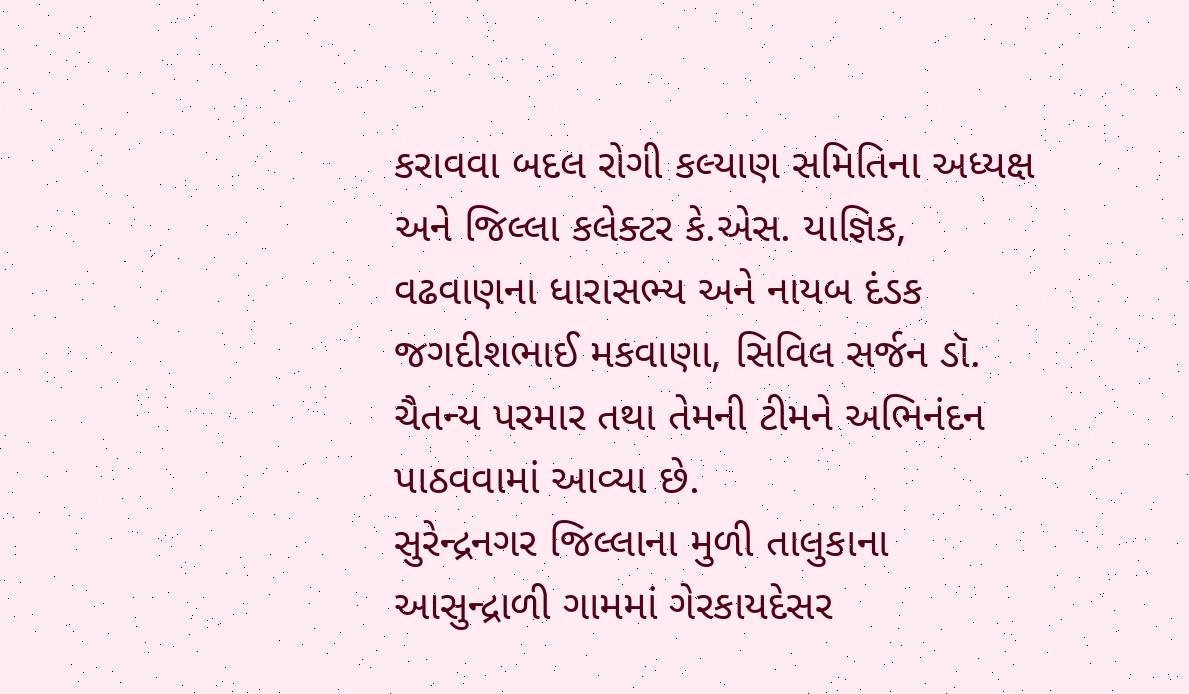કરાવવા બદલ રોગી કલ્યાણ સમિતિના અધ્યક્ષ અને જિલ્લા કલેક્ટર કે.એસ. યાજ્ઞિક, વઢવાણના ધારાસભ્ય અને નાયબ દંડક જગદીશભાઈ મકવાણા, સિવિલ સર્જન ડૉ. ચૈતન્ય પરમાર તથા તેમની ટીમને અભિનંદન પાઠવવામાં આવ્યા છે.
સુરેન્દ્રનગર જિલ્લાના મુળી તાલુકાના આસુન્દ્રાળી ગામમાં ગેરકાયદેસર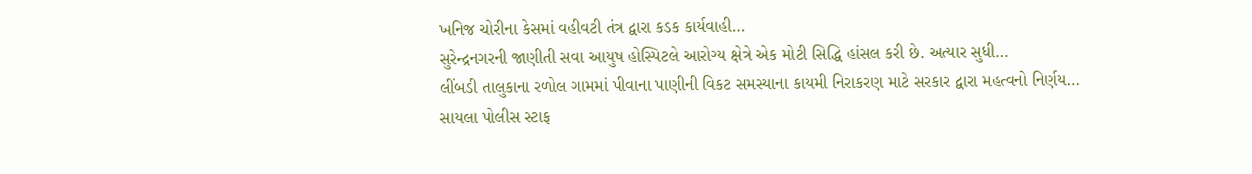ખનિજ ચોરીના કેસમાં વહીવટી તંત્ર દ્વારા કડક કાર્યવાહી…
સુરેન્દ્રનગરની જાણીતી સવા આયુષ હોસ્પિટલે આરોગ્ય ક્ષેત્રે એક મોટી સિદ્ધિ હાંસલ કરી છે. અત્યાર સુધી…
લીંબડી તાલુકાના રળોલ ગામમાં પીવાના પાણીની વિકટ સમસ્યાના કાયમી નિરાકરણ માટે સરકાર દ્વારા મહત્વનો નિર્ણય…
સાયલા પોલીસ સ્ટાફ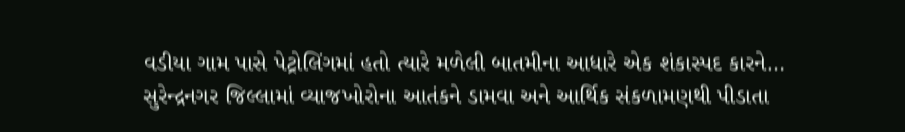વડીયા ગામ પાસે પેટ્રોલિંગમાં હતો ત્યારે મળેલી બાતમીના આધારે એક શંકાસ્પદ કારને…
સુરેન્દ્રનગર જિલ્લામાં વ્યાજખોરોના આતંકને ડામવા અને આર્થિક સંકળામણથી પીડાતા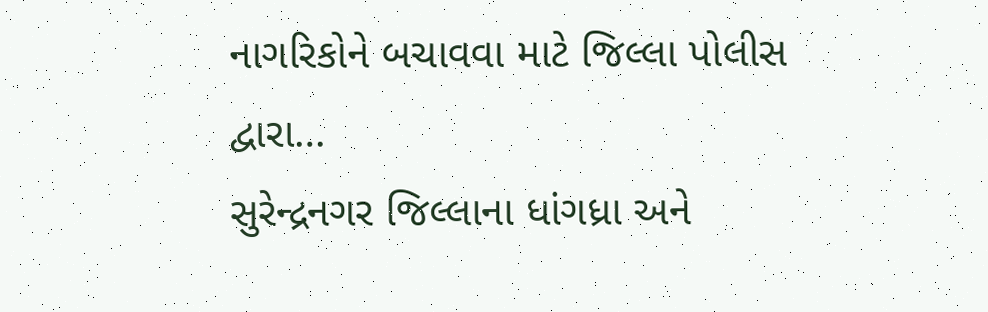નાગરિકોને બચાવવા માટે જિલ્લા પોલીસ દ્વારા…
સુરેન્દ્રનગર જિલ્લાના ધાંગધ્રા અને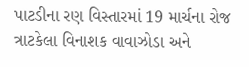પાટડીના રણ વિસ્તારમાં 19 માર્ચના રોજ ત્રાટકેલા વિનાશક વાવાઝોડા અને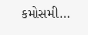કમોસમી…